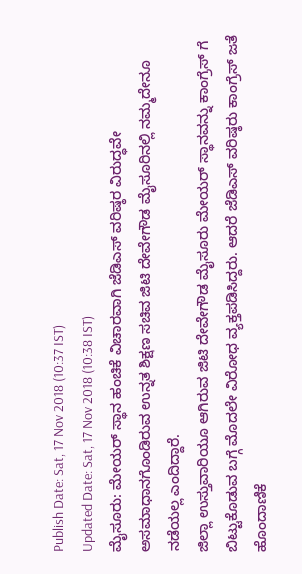Publish Date: Sat, 17 Nov 2018 (10:37 IST)
Updated Date: Sat, 17 Nov 2018 (10:38 IST)
ಮೈಸೂರು: ಮೇಯರ್ ಸ್ಥಾನ ಹಂಚಿಕೆ ವಿಚಾರವಾಗಿ ಜೆಡಿಎಸ್ ವರಿಷ್ಠರ ವಿರುದ್ಧವೇ ಅಸಮಾಧಾನಗೊಂಡಿರುವ ಉನ್ನತ ಶಿಕ್ಷಣ ಸಚಿವ ಜಿಟಿ ದೇವೇಗೌಡ ಮೈಸೂರಿನಲ್ಲಿ ನಮ್ಮದೇನೂ ನಡೆಯಲ್ಲ ಎಂದಿದ್ದಾರೆ.
ಜಿಲ್ಲಾ ಉಸ್ತುವಾರಿಯೂ ಆಗಿರುವ ಜಿಟಿ ದೇವೇಗೌಡ ಮೈಸೂರು ಮೇಯರ್ ಸ್ಥಾನವನ್ನು ಕಾಂಗ್ರೆಸ್ ಗೆ ಬಿಟ್ಟುಕೊಡುವ ಬಗ್ಗೆ ಮೊದಲೇ ವಿರೋಧ ವ್ಯಕ್ತಪಡಿಸಿದ್ದರು. ಆದರೆ ಜೆಡಿಎಸ್ ವರಿಷ್ಠರು ಕಾಂಗ್ರೆಸ್ ಜತೆ ಹೊಂದಾಣಿಕೆ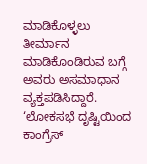ಮಾಡಿಕೊಳ್ಳಲು ತೀರ್ಮಾನ ಮಾಡಿಕೊಂಡಿರುವ ಬಗ್ಗೆ ಅವರು ಅಸಮಾಧಾನ ವ್ಯಕ್ತಪಡಿಸಿದ್ದಾರೆ.
‘ಲೋಕಸಭೆ ದೃಷ್ಟಿಯಿಂದ ಕಾಂಗ್ರೆಸ್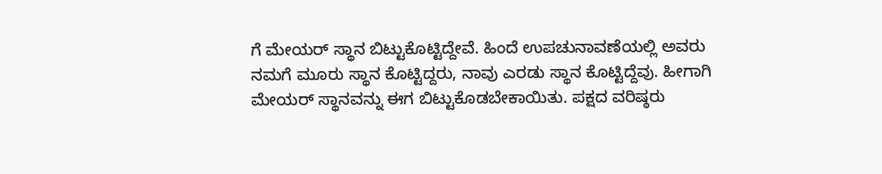ಗೆ ಮೇಯರ್ ಸ್ಥಾನ ಬಿಟ್ಟುಕೊಟ್ಟಿದ್ದೇವೆ. ಹಿಂದೆ ಉಪಚುನಾವಣೆಯಲ್ಲಿ ಅವರು ನಮಗೆ ಮೂರು ಸ್ಥಾನ ಕೊಟ್ಟಿದ್ದರು, ನಾವು ಎರಡು ಸ್ಥಾನ ಕೊಟ್ಟಿದ್ದೆವು. ಹೀಗಾಗಿ ಮೇಯರ್ ಸ್ಥಾನವನ್ನು ಈಗ ಬಿಟ್ಟುಕೊಡಬೇಕಾಯಿತು. ಪಕ್ಷದ ವರಿಷ್ಠರು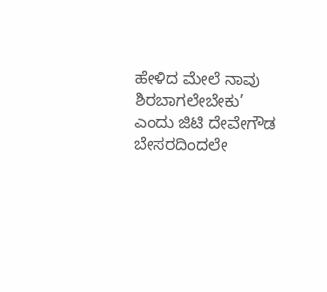ಹೇಳಿದ ಮೇಲೆ ನಾವು ಶಿರಬಾಗಲೇಬೇಕು’ ಎಂದು ಜಿಟಿ ದೇವೇಗೌಡ ಬೇಸರದಿಂದಲೇ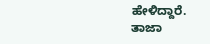ಹೇಳಿದ್ದಾರೆ.
ತಾಜಾ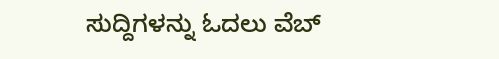ಸುದ್ದಿಗಳನ್ನು ಓದಲು ವೆಬ್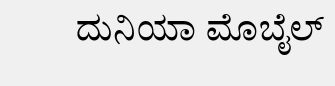ದುನಿಯಾ ಮೊಬೈಲ್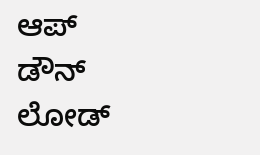ಆಪ್ ಡೌನ್ ಲೋಡ್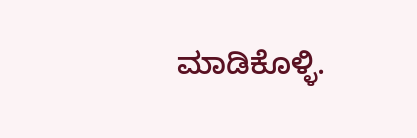ಮಾಡಿಕೊಳ್ಳಿ.